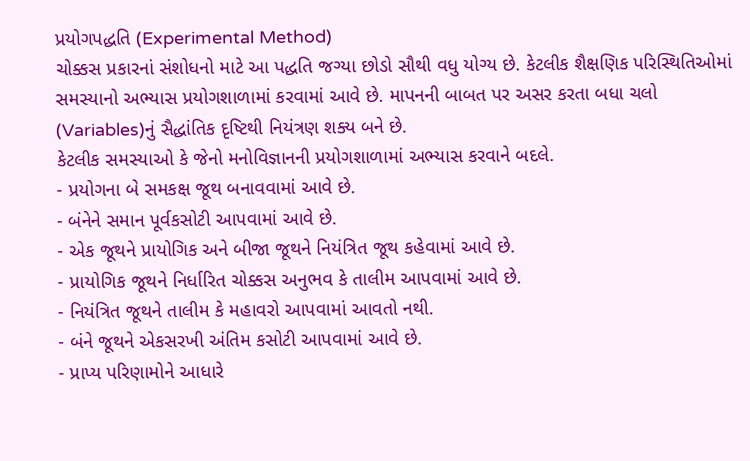પ્રયોગપદ્ધતિ (Experimental Method)
ચોક્કસ પ્રકારનાં સંશોધનો માટે આ પદ્ધતિ જગ્યા છોડો સૌથી વધુ યોગ્ય છે. કેટલીક શૈક્ષણિક પરિસ્થિતિઓમાં સમસ્યાનો અભ્યાસ પ્રયોગશાળામાં કરવામાં આવે છે. માપનની બાબત પર અસર કરતા બધા ચલો (Variables)નું સૈદ્ધાંતિક દૃષ્ટિથી નિયંત્રણ શક્ય બને છે.
કેટલીક સમસ્યાઓ કે જેનો મનોવિજ્ઞાનની પ્રયોગશાળામાં અભ્યાસ કરવાને બદલે.
- પ્રયોગના બે સમકક્ષ જૂથ બનાવવામાં આવે છે.
- બંનેને સમાન પૂર્વકસોટી આપવામાં આવે છે.
- એક જૂથને પ્રાયોગિક અને બીજા જૂથને નિયંત્રિત જૂથ કહેવામાં આવે છે.
- પ્રાયોગિક જૂથને નિર્ધારિત ચોક્કસ અનુભવ કે તાલીમ આપવામાં આવે છે.
- નિયંત્રિત જૂથને તાલીમ કે મહાવરો આપવામાં આવતો નથી.
- બંને જૂથને એકસરખી અંતિમ કસોટી આપવામાં આવે છે.
- પ્રાપ્ય પરિણામોને આધારે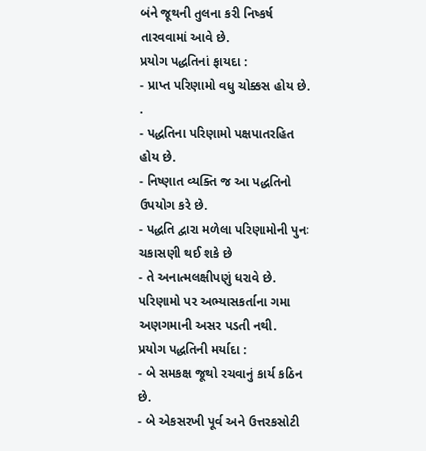બંને જૂથની તુલના કરી નિષ્કર્ષ તારવવામાં આવે છે.
પ્રયોગ પદ્ધતિનાં ફાયદા :
- પ્રાપ્ત પરિણામો વધુ ચોક્કસ હોય છે. .
- પદ્ધતિના પરિણામો પક્ષપાતરહિત હોય છે.
- નિષ્ણાત વ્યક્તિ જ આ પદ્ધતિનો ઉપયોગ કરે છે.
- પદ્ધતિ દ્વારા મળેલા પરિણામોની પુનઃ ચકાસણી થઈ શકે છે
- તે અનાત્મલક્ષીપણું ધરાવે છે. પરિણામો પર અભ્યાસકર્તાના ગમા અણગમાની અસર પડતી નથી.
પ્રયોગ પદ્ધતિની મર્યાદા :
- બે સમકક્ષ જૂથો રચવાનું કાર્ય કઠિન છે.
- બે એકસરખી પૂર્વ અને ઉત્તરકસોટી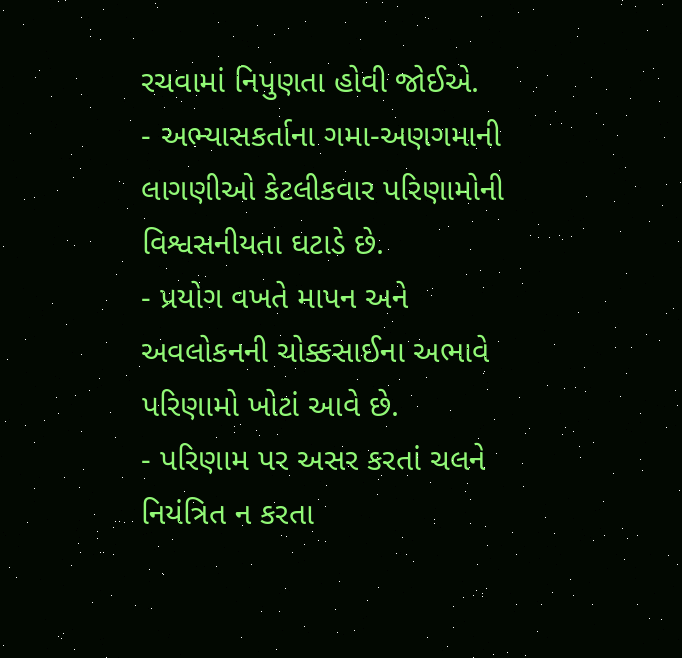રચવામાં નિપુણતા હોવી જોઈએ.
- અભ્યાસકર્તાના ગમા-અણગમાની લાગણીઓ કેટલીકવાર પરિણામોની વિશ્વસનીયતા ઘટાડે છે.
- પ્રયોગ વખતે માપન અને અવલોકનની ચોક્કસાઈના અભાવે પરિણામો ખોટાં આવે છે.
- પરિણામ પર અસર કરતાં ચલને નિયંત્રિત ન કરતા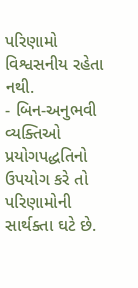પરિણામો વિશ્વસનીય રહેતા નથી.
- બિન-અનુભવી વ્યક્તિઓ પ્રયોગપદ્ધતિનો ઉપયોગ કરે તો પરિણામોની સાર્થક્તા ઘટે છે.